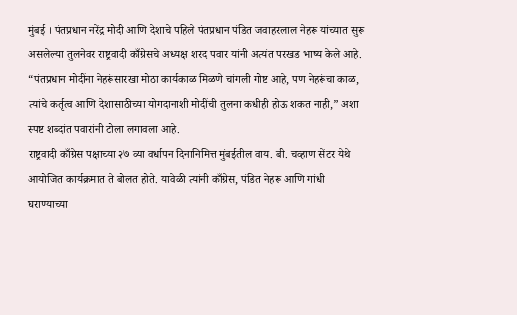मुंबई । पंतप्रधान नरेंद्र मोदी आणि देशाचे पहिले पंतप्रधान पंडित जवाहरलाल नेहरू यांच्यात सुरू असलेल्या तुलनेवर राष्ट्रवादी काँग्रेसचे अध्यक्ष शरद पवार यांनी अत्यंत परखड भाष्य केले आहे. “पंतप्रधान मोदींना नेहरूंसारखा मोठा कार्यकाळ मिळणे चांगली गोष्ट आहे, पण नेहरूंचा काळ, त्यांचे कर्तृत्व आणि देशासाठीच्या योगदानाशी मोदींची तुलना कधीही होऊ शकत नाही,” अशा स्पष्ट शब्दांत पवारांनी टोला लगावला आहे.
राष्ट्रवादी काँग्रेस पक्षाच्या २७ व्या वर्धापन दिनानिमित्त मुंबईतील वाय. बी. चव्हाण सेंटर येथे आयोजित कार्यक्रमात ते बोलत होते. यावेळी त्यांनी काँग्रेस, पंडित नेहरू आणि गांधी घराण्याच्या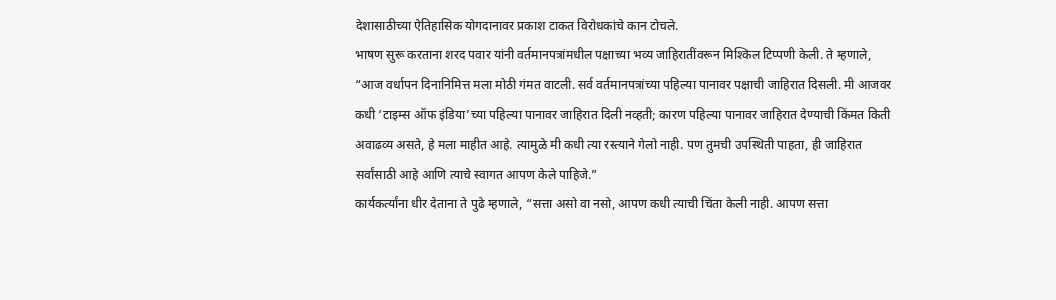देशासाठीच्या ऐतिहासिक योगदानावर प्रकाश टाकत विरोधकांचे कान टोचले.
भाषण सुरू करताना शरद पवार यांनी वर्तमानपत्रांमधील पक्षाच्या भव्य जाहिरातींवरून मिश्किल टिप्पणी केली. ते म्हणाले, “आज वर्धापन दिनानिमित्त मला मोठी गंमत वाटली. सर्व वर्तमानपत्रांच्या पहिल्या पानावर पक्षाची जाहिरात दिसली. मी आजवर कधी ‘टाइम्स ऑफ इंडिया’च्या पहिल्या पानावर जाहिरात दिली नव्हती; कारण पहिल्या पानावर जाहिरात देण्याची किंमत किती अवाढव्य असते, हे मला माहीत आहे. त्यामुळे मी कधी त्या रस्त्याने गेलो नाही. पण तुमची उपस्थिती पाहता, ही जाहिरात सर्वांसाठी आहे आणि त्याचे स्वागत आपण केले पाहिजे.”
कार्यकर्त्यांना धीर देताना ते पुढे म्हणाले, “सत्ता असो वा नसो, आपण कधी त्याची चिंता केली नाही. आपण सत्ता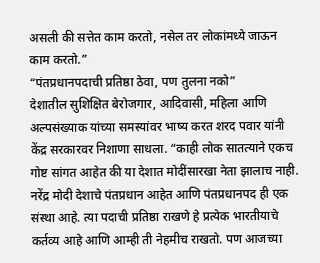असली की सत्तेत काम करतो, नसेल तर लोकांमध्ये जाऊन काम करतो.”
“पंतप्रधानपदाची प्रतिष्ठा ठेवा, पण तुलना नको”
देशातील सुशिक्षित बेरोजगार, आदिवासी, महिला आणि अल्पसंख्याक यांच्या समस्यांवर भाष्य करत शरद पवार यांनी केंद्र सरकारवर निशाणा साधला. “काही लोक सातत्याने एकच गोष्ट सांगत आहेत की या देशात मोदींसारखा नेता झालाच नाही. नरेंद्र मोदी देशाचे पंतप्रधान आहेत आणि पंतप्रधानपद ही एक संस्था आहे. त्या पदाची प्रतिष्ठा राखणे हे प्रत्येक भारतीयाचे कर्तव्य आहे आणि आम्ही ती नेहमीच राखतो. पण आजच्या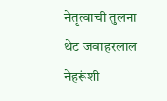नेतृत्वाची तुलना थेट जवाहरलाल नेहरूंशी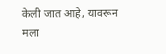केली जात आहे, यावरून मला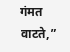गंमत वाटते,”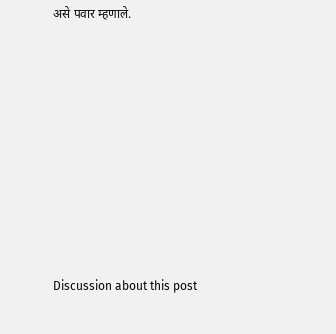असे पवार म्हणाले.















Discussion about this post